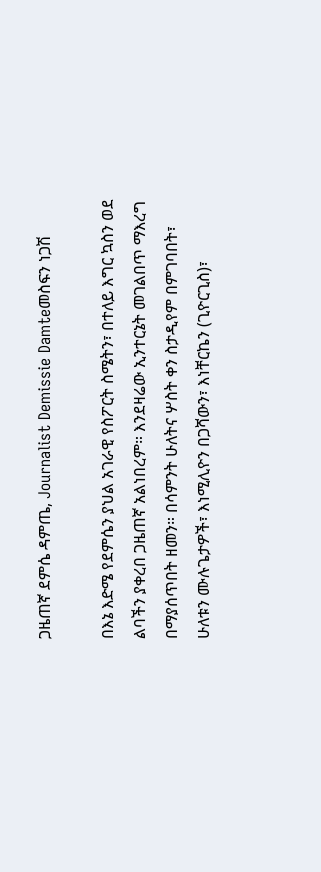ጋዜጠኛ ደምሴ ዳምጤ, Journalist Demissie Damteመስፍን ነጋሽ

በእኔ እድሜ የደምሴን ያህል አገራዊ የስፖርት ስሜትን፣ በተለይ እግር ኳስን ወደ ልባችን ያቀረበ ጋዜጠኛ አልነበረም። እንደዛሬው ኢንተርኔት መገልበጥ ማእረግ በማያሰጥበት ዘመን። በሳምንት ሁለትና ሦስት ቀን ስታዲየም በምገባበት፣ ሁለቱን ሙሉጌታዎች፣ እነሚሊዮን በጋሻውን፣ እነቸርኬን (ጊዮርጊስ)፣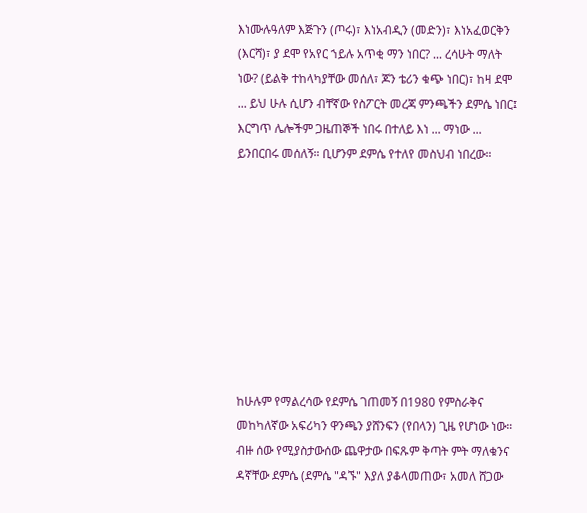እነሙሉዓለም እጅጉን (ጦሩ)፣ እነአብዲን (መድን)፣ እነአፈወርቅን (እርሻ)፣ ያ ደሞ የአየር ኀይሉ አጥቂ ማን ነበር? ... ረሳሁት ማለት ነው? (ይልቅ ተከላካያቸው መሰለ፣ ጆን ቴሪን ቁጭ ነበር)፣ ከዛ ደሞ ... ይህ ሁሉ ሲሆን ብቸኛው የስፖርት መረጃ ምንጫችን ደምሴ ነበር፤ እርግጥ ሌሎችም ጋዜጠኞች ነበሩ በተለይ እነ ... ማነው ... ይንበርበሩ መሰለኝ። ቢሆንም ደምሴ የተለየ መስህብ ነበረው።









ከሁሉም የማልረሳው የደምሴ ገጠመኝ በ1980 የምስራቅና መከካለኛው አፍሪካን ዋንጫን ያሸንፍን (የበላን) ጊዜ የሆነው ነው። ብዙ ሰው የሚያስታውሰው ጨዋታው በፍጹም ቅጣት ምት ማለቁንና ዳኛቸው ደምሴ (ደምሴ "ዳኙ" እያለ ያቆላመጠው፣ አመለ ሸጋው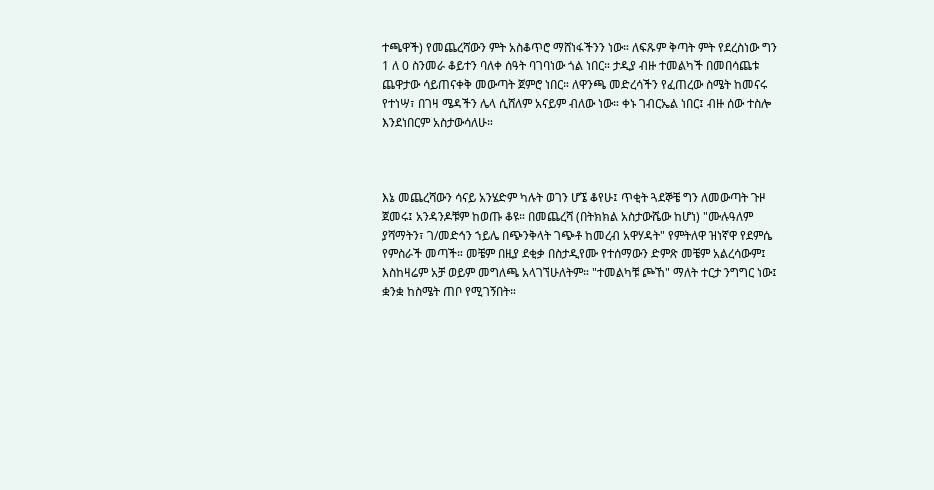ተጫዋች) የመጨረሻውን ምት አስቆጥሮ ማሸነፋችንን ነው። ለፍጹም ቅጣት ምት የደረስነው ግን 1 ለ 0 ስንመራ ቆይተን ባለቀ ሰዓት ባገባነው ጎል ነበር። ታዲያ ብዙ ተመልካች በመበሳጨቱ ጨዋታው ሳይጠናቀቅ መውጣት ጀምሮ ነበር። ለዋንጫ መድረሳችን የፈጠረው ስሜት ከመናሩ የተነሣ፣ በገዛ ሜዳችን ሌላ ሲሸለም አናይም ብለው ነው። ቀኑ ገብርኤል ነበር፤ ብዙ ሰው ተስሎ እንደነበርም አስታውሳለሁ።



እኔ መጨረሻውን ሳናይ አንሄድም ካሉት ወገን ሆኜ ቆየሁ፤ ጥቂት ጓደኞቼ ግን ለመውጣት ጉዞ ጀመሩ፤ አንዳንዶቹም ከወጡ ቆዩ። በመጨረሻ (በትክክል አስታውሼው ከሆነ) "ሙሉዓለም ያሻማትን፣ ገ/መድኅን ኀይሌ በጭንቅላት ገጭቶ ከመረብ አዋሃዳት" የምትለዋ ዝነኛዋ የደምሴ የምስራች መጣች። መቼም በዚያ ደቂቃ በስታዲየሙ የተሰማውን ድምጽ መቼም አልረሳውም፤ እስከዛሬም አቻ ወይም መግለጫ አላገኘሁለትም። "ተመልካቹ ጮኸ" ማለት ተርታ ንግግር ነው፤ ቋንቋ ከስሜት ጠቦ የሚገኝበት።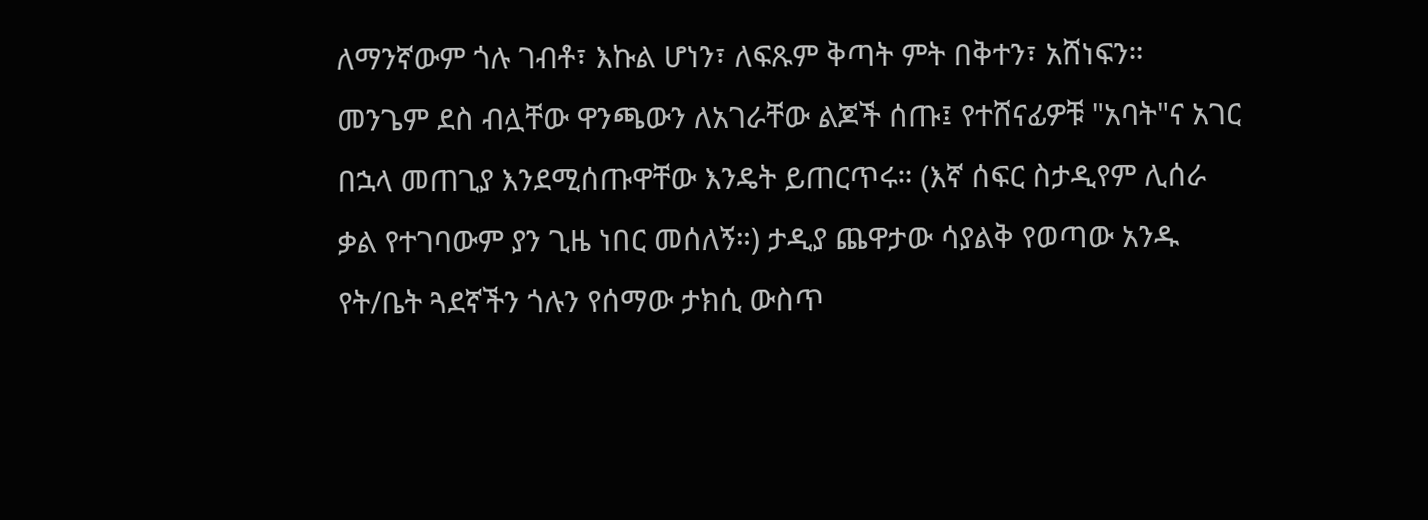ለማንኛውም ጎሉ ገብቶ፣ እኩል ሆነን፣ ለፍጹም ቅጣት ምት በቅተን፣ አሸነፍን። መንጌም ደስ ብሏቸው ዋንጫውን ለአገራቸው ልጆች ሰጡ፤ የተሸናፊዎቹ "አባት"ና አገር በኋላ መጠጊያ እንደሚሰጡዋቸው እንዴት ይጠርጥሩ። (እኛ ሰፍር ስታዲየም ሊሰራ ቃል የተገባውም ያን ጊዜ ነበር መሰለኝ።) ታዲያ ጨዋታው ሳያልቅ የወጣው አንዱ የት/ቤት ጓደኛችን ጎሉን የሰማው ታክሲ ውስጥ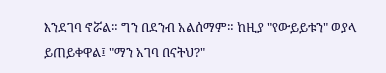እንደገባ ኖሯል። ግን በደንብ አልሰማም። ከዚያ "የውይይቱን" ወያላ ይጠይቀዋል፤ "ማን አገባ በናትህ?"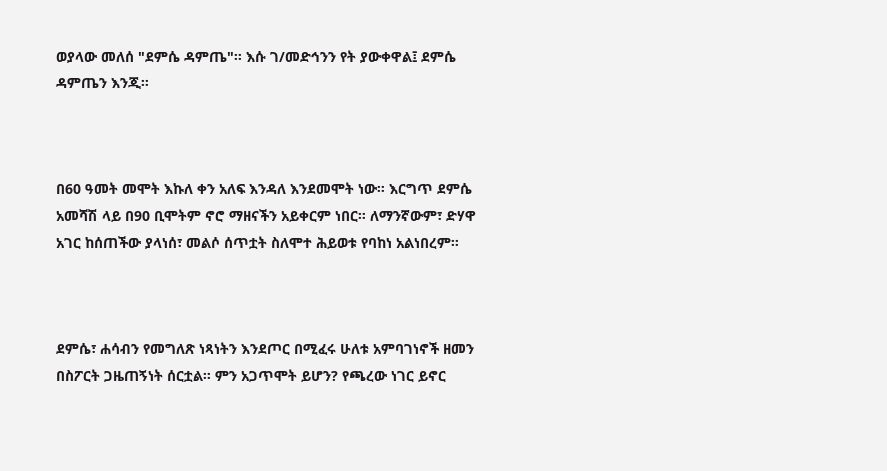ወያላው መለሰ "ደምሴ ዳምጤ"። እሱ ገ/መድኅንን የት ያውቀዋል፤ ደምሴ ዳምጤን እንጂ።



በ60 ዓመት መሞት እኩለ ቀን አለፍ እንዳለ እንደመሞት ነው። እርግጥ ደምሴ አመሻሽ ላይ በ90 ቢሞትም ኖሮ ማዘናችን አይቀርም ነበር። ለማንኛውም፣ ድሃዋ አገር ከሰጠችው ያላነሰ፣ መልሶ ሰጥቷት ስለሞተ ሕይወቱ የባከነ አልነበረም።



ደምሴ፣ ሐሳብን የመግለጽ ነጻነትን እንደጦር በሚፈሩ ሁለቱ አምባገነኖች ዘመን በስፖርት ጋዜጠኝነት ሰርቷል። ምን አጋጥሞት ይሆን? የጫረው ነገር ይኖር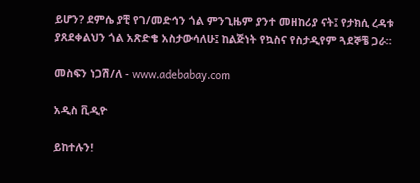ይሆን? ደምሴ ያቺ የገ/መድኅን ጎል ምንጊዜም ያንተ መዘከሪያ ናት፤ የታክሲ ረዳቱ ያጸደቀልህን ጎል አጽድቄ አስታውሳለሁ፤ ከልጅነት የኳስና የስታዲየም ጓደኞቼ ጋራ።

መስፍን ነጋሽ/ለ - www.adebabay.com

አዲስ ቪዲዮ

ይከተሉን!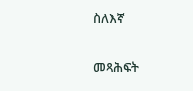ስለእኛ

መጻሕፍት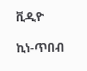ቪዲዮ

ኪነ-ጥበብ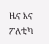ዜና እና ፖለቲካ